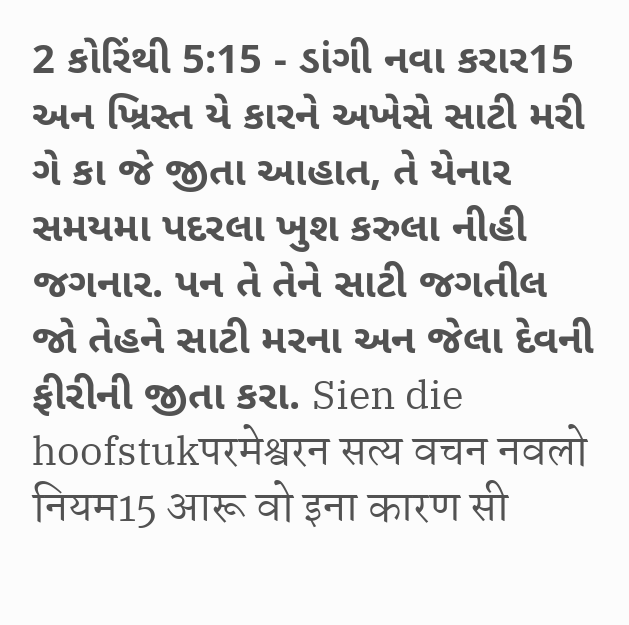2 કોરિંથી 5:15 - ડાંગી નવા કરાર15 અન ખ્રિસ્ત યે કારને અખેસે સાટી મરી ગે કા જે જીતા આહાત, તે યેનાર સમયમા પદરલા ખુશ કરુલા નીહી જગનાર. પન તે તેને સાટી જગતીલ જો તેહને સાટી મરના અન જેલા દેવની ફીરીની જીતા કરા. Sien die hoofstukपरमेश्वरन सत्य वचन नवलो नियम15 आरू वो इना कारण सी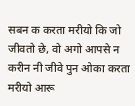सबन क करता मरीयो कि जो जीवतो छे, वो अगो आपसे न करीन नी जीवे पुन ओका करता मरीयो आरू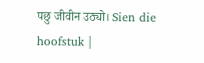पछु जीवीन उठ्यो। Sien die hoofstuk |